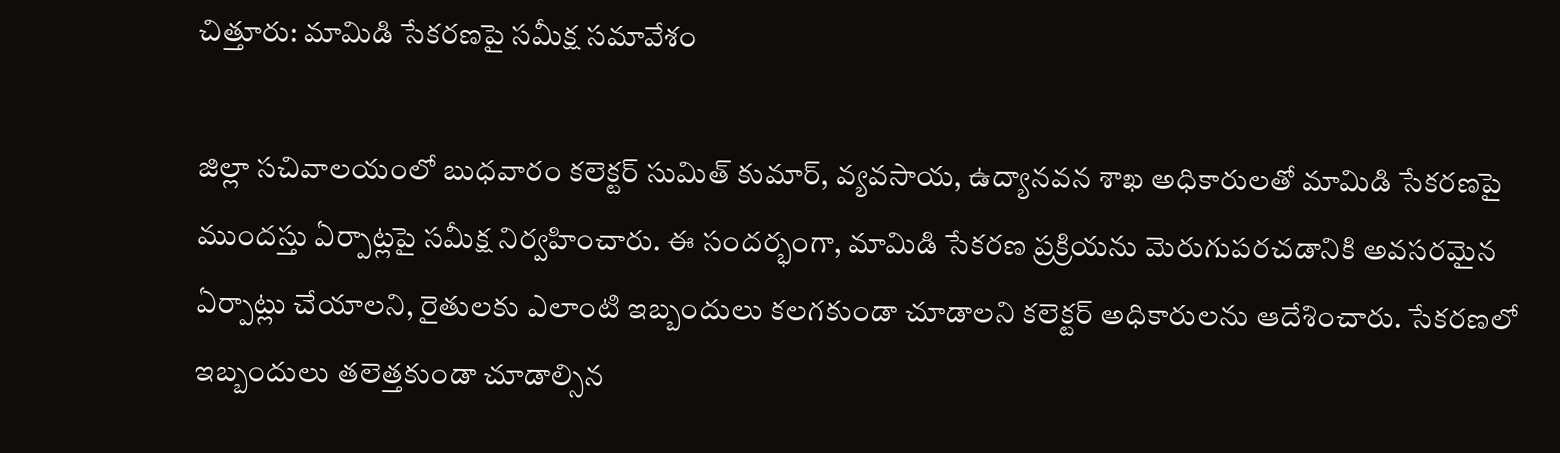చిత్తూరు: మామిడి సేకరణపై సమీక్ష సమావేశం

జిల్లా సచివాలయంలో బుధవారం కలెక్టర్ సుమిత్ కుమార్, వ్యవసాయ, ఉద్యానవన శాఖ అధికారులతో మామిడి సేకరణపై ముందస్తు ఏర్పాట్లపై సమీక్ష నిర్వహించారు. ఈ సందర్భంగా, మామిడి సేకరణ ప్రక్రియను మెరుగుపరచడానికి అవసరమైన ఏర్పాట్లు చేయాలని, రైతులకు ఎలాంటి ఇబ్బందులు కలగకుండా చూడాలని కలెక్టర్ అధికారులను ఆదేశించారు. సేకరణలో ఇబ్బందులు తలెత్తకుండా చూడాల్సిన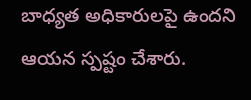బాధ్యత అధికారులపై ఉందని ఆయన స్పష్టం చేశారు.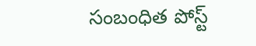సంబంధిత పోస్ట్